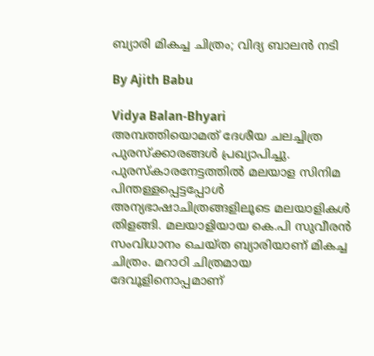ബ്യാരി മികച്ച ചിത്രം; വിദ്യ ബാലന്‍ നടി

By Ajith Babu

Vidya Balan-Bhyari
അമ്പത്തിയൊമത് ദേശീയ ചലച്ചിത്ര പുരസ്‌ക്കാരങ്ങള്‍ പ്രഖ്യാപിച്ചു. പുരസ്‌കാരനേട്ടത്തില്‍ മലയാള സിനിമ പിന്തള്ളപ്പെട്ടപ്പോള്‍ അന്യഭാഷാചിത്രങ്ങളിലൂടെ മലയാളികള്‍ തിളങ്ങി. മലയാളിയായ കെ.പി സുവീരന്‍ സംവിധാനം ചെയ്ത ബ്യാരിയാണ് മികച്ച ചിത്രം. മറാഠി ചിത്രമായ ദേവൂളിനൊപ്പമാണ്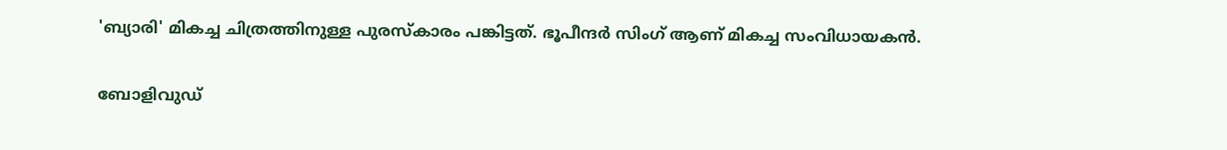'ബ്യാരി' മികച്ച ചിത്രത്തിനുള്ള പുരസ്‌കാരം പങ്കിട്ടത്. ഭൂപീന്ദര്‍ സിംഗ് ആണ് മികച്ച സംവിധായകന്‍.

ബോളിവുഡ്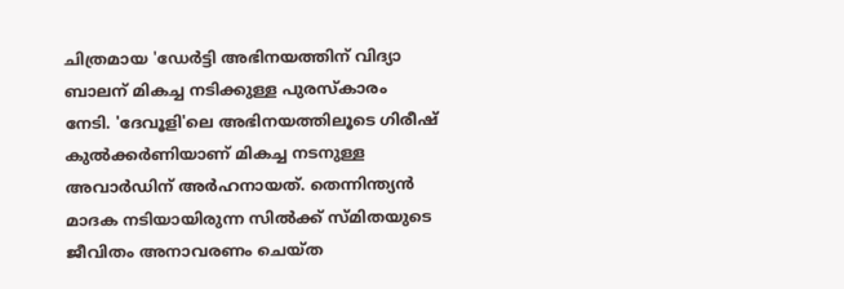ചിത്രമായ 'ഡേര്‍ട്ടി അഭിനയത്തിന് വിദ്യാ ബാലന് മികച്ച നടിക്കുള്ള പുരസ്‌കാരം
നേടി. 'ദേവൂളി'ലെ അഭിനയത്തിലൂടെ ഗിരീഷ് കുല്‍ക്കര്‍ണിയാണ് മികച്ച നടനുള്ള അവാര്‍ഡിന് അര്‍ഹനായത്. തെന്നിന്ത്യന്‍ മാദക നടിയായിരുന്ന സില്‍ക്ക് സ്മിതയുടെ ജീവിതം അനാവരണം ചെയ്ത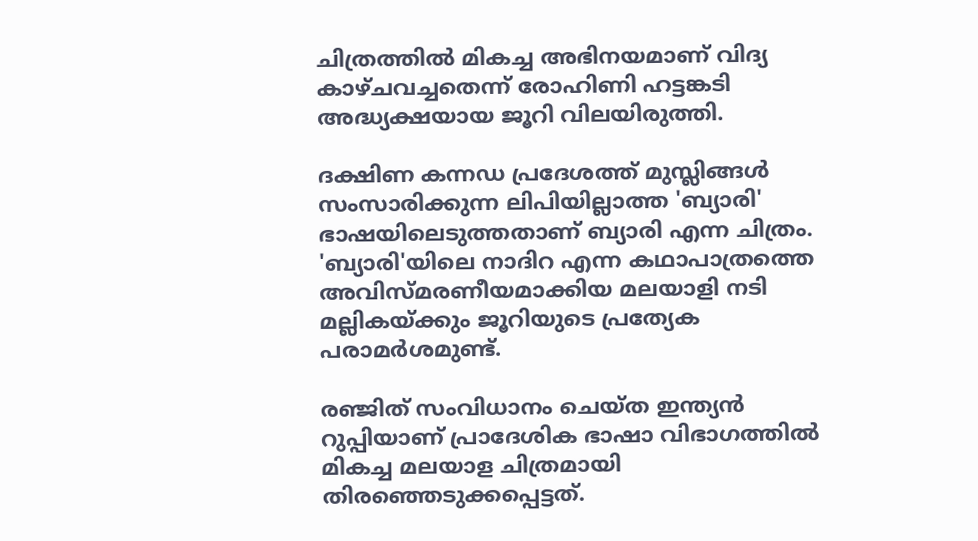ചിത്രത്തില്‍ മികച്ച അഭിനയമാണ് വിദ്യ കാഴ്ചവച്ചതെന്ന് രോഹിണി ഹട്ടങ്കടി അദ്ധ്യക്ഷയായ ജൂറി വിലയിരുത്തി.

ദക്ഷിണ കന്നഡ പ്രദേശത്ത് മുസ്ലിങ്ങള്‍ സംസാരിക്കുന്ന ലിപിയില്ലാത്ത 'ബ്യാരി' ഭാഷയിലെടുത്തതാണ് ബ്യാരി എന്ന ചിത്രം. 'ബ്യാരി'യിലെ നാദിറ എന്ന കഥാപാത്രത്തെ അവിസ്മരണീയമാക്കിയ മലയാളി നടി മല്ലികയ്ക്കും ജൂറിയുടെ പ്രത്യേക പരാമര്‍ശമുണ്ട്.

രഞ്ജിത് സംവിധാനം ചെയ്ത ഇന്ത്യന്‍ റുപ്പിയാണ് പ്രാദേശിക ഭാഷാ വിഭാഗത്തില്‍ മികച്ച മലയാള ചിത്രമായി തിരഞ്ഞെടുക്കപ്പെട്ടത്.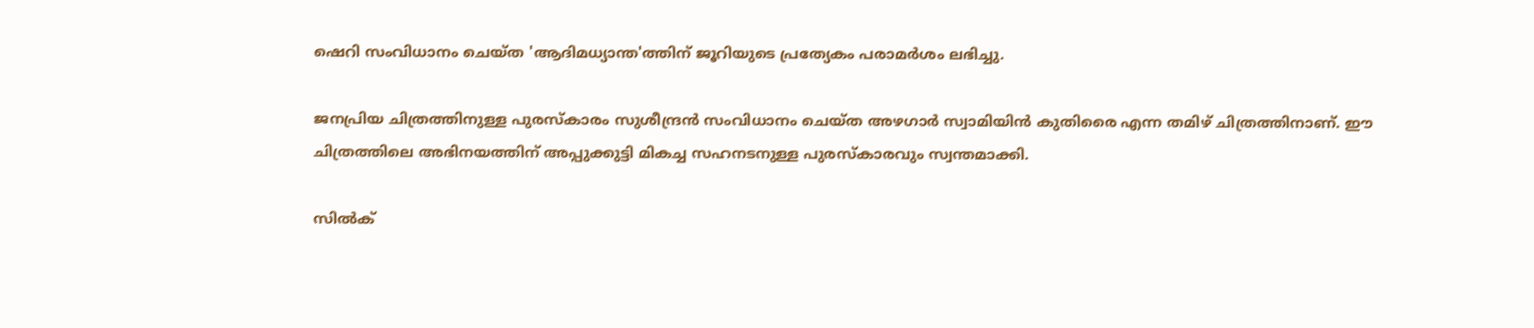ഷെറി സംവിധാനം ചെയ്ത 'ആദിമധ്യാന്ത'ത്തിന് ജൂറിയുടെ പ്രത്യേകം പരാമര്‍ശം ലഭിച്ചു.

ജനപ്രിയ ചിത്രത്തിനുള്ള പുരസ്‌കാരം സുശീന്ദ്രന്‍ സംവിധാനം ചെയ്ത അഴഗാര്‍ സ്വാമിയിന്‍ കുതിരൈ എന്ന തമിഴ് ചിത്രത്തിനാണ്. ഈ ചിത്രത്തിലെ അഭിനയത്തിന് അപ്പുക്കുട്ടി മികച്ച സഹനടനുള്ള പുരസ്‌കാരവും സ്വന്തമാക്കി.

സില്‍ക്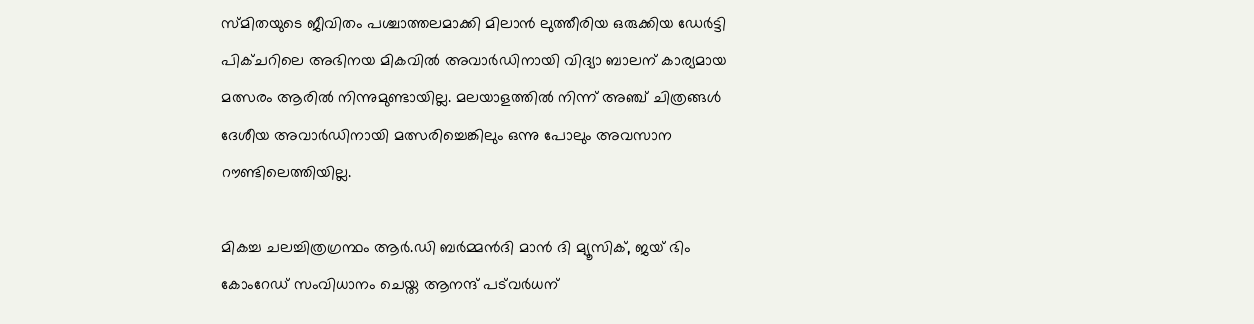സ്മിതയുടെ ജീവിതം പശ്ചാത്തലമാക്കി മിലാന്‍ ലുത്തീരിയ ഒരുക്കിയ ഡേര്‍ട്ടി പിക്ചറിലെ അഭിനയ മികവില്‍ അവാര്‍ഡിനായി വിദ്യാ ബാലന് കാര്യമായ മത്സരം ആരില്‍ നിന്നുമുണ്ടായില്ല. മലയാളത്തില്‍ നിന്ന് അഞ്ച് ചിത്രങ്ങള്‍ ദേശീയ അവാര്‍ഡിനായി മത്സരിച്ചെങ്കിലും ഒന്നു പോലും അവസാന റൗണ്ടിലെത്തിയില്ല.

മികച്ച ചലച്ചിത്രഗ്രന്ഥം ആര്‍.ഡി ബര്‍മ്മന്‍ദി മാന്‍ ദി മ്യൂസിക്, ജയ് ഭിം കോംറേഡ് സംവിധാനം ചെയ്ത ആനന്ദ് പട്‌വര്‍ധന്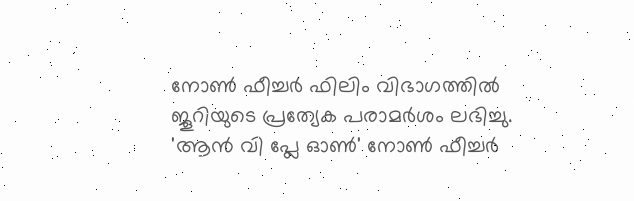നോണ്‍ ഫീച്ചര്‍ ഫിലിം വിഭാഗത്തില്‍ ജൂറിയുടെ പ്രത്യേക പരാമര്‍ശം ലഭിച്ചു. 'ആന്‍ വി പ്ലേ ഓണ്‍' നോണ്‍ ഫീച്ചര്‍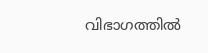വിഭാഗത്തില്‍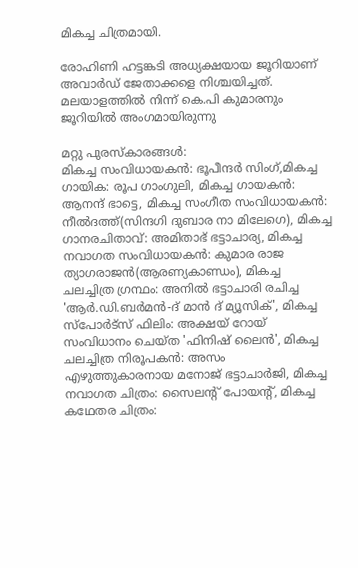മികച്ച ചിത്രമായി.

രോഹിണി ഹട്ടങ്കടി അധ്യക്ഷയായ ജൂറിയാണ് അവാര്‍ഡ് ജേതാക്കളെ നിശ്ചയിച്ചത്. മലയാളത്തില്‍ നിന്ന് കെ.പി കുമാരനും ജൂറിയില്‍ അംഗമായിരുന്നു

മറ്റു പുരസ്‌കാരങ്ങള്‍:
മികച്ച സംവിധായകന്‍: ഭൂപീന്ദര്‍ സിംഗ്,മികച്ച ഗായിക: രൂപ ഗാംഗുലി, മികച്ച ഗായകന്‍: ആനന്ദ് ഭാട്ടെ, മികച്ച സംഗീത സംവിധായകന്‍: നീല്‍ദത്ത്(സിന്ദഗി ദുബാര നാ മിലേഗെ), മികച്ച ഗാനരചിതാവ്: അമിതാഭ് ഭട്ടാചാര്യ, മികച്ച നവാഗത സംവിധായകന്‍: കുമാര രാജ ത്യാഗരാജന്‍(ആരണ്യകാണ്ഡം), മികച്ച ചലച്ചിത്ര ഗ്രന്ഥം: അനില്‍ ഭട്ടാചാരി രചിച്ച 'ആര്‍.ഡി.ബര്‍മന്‍-ദ് മാന്‍ ദ് മ്യൂസിക്', മികച്ച സ്‌പോര്‍ട്‌സ് ഫിലിം: അക്ഷയ് റോയ് സംവിധാനം ചെയ്ത 'ഫിനിഷ് ലൈന്‍', മികച്ച ചലച്ചിത്ര നിരൂപകന്‍: അസം എഴുത്തുകാരനായ മനോജ് ഭട്ടാചാര്‍ജി, മികച്ച നവാഗത ചിത്രം: സൈലന്റ് പോയന്റ്, മികച്ച കഥേതര ചിത്രം: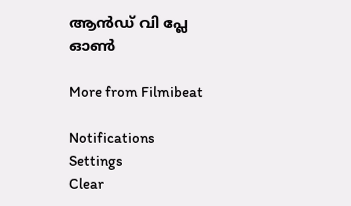ആന്‍ഡ് വി പ്ലേ ഓണ്‍

More from Filmibeat

Notifications
Settings
Clear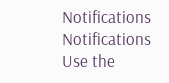Notifications
Notifications
Use the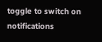toggle to switch on notifications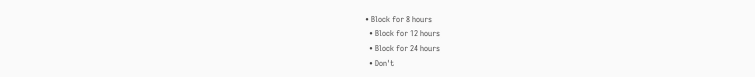• Block for 8 hours
  • Block for 12 hours
  • Block for 24 hours
  • Don't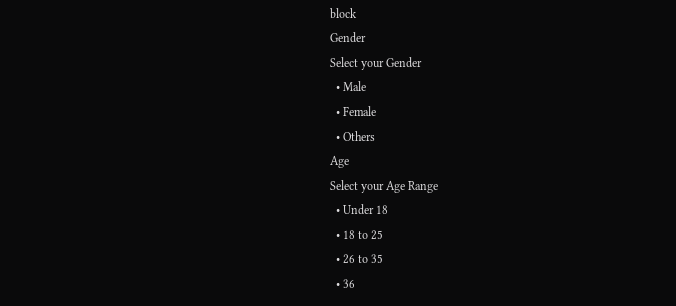block
Gender
Select your Gender
  • Male
  • Female
  • Others
Age
Select your Age Range
  • Under 18
  • 18 to 25
  • 26 to 35
  • 36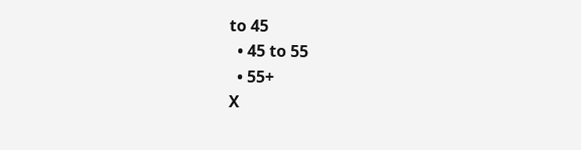to 45
  • 45 to 55
  • 55+
X